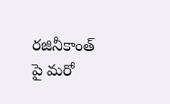రజినీకాంత్ పై మరో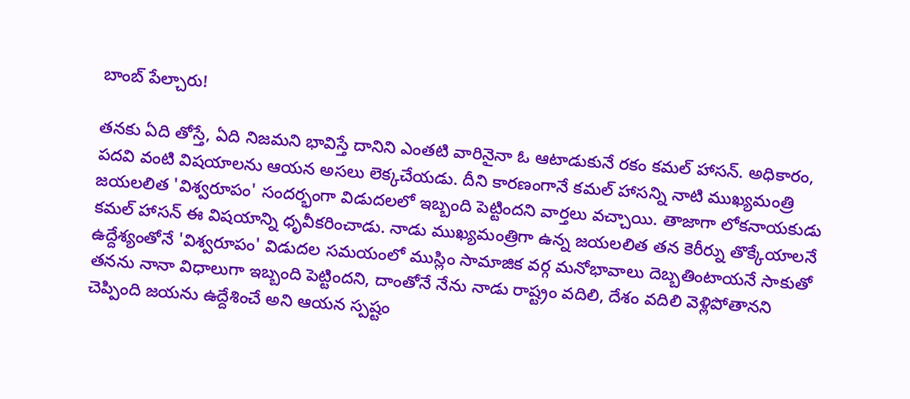బాంబ్ పేల్చారు!

తనకు ఏది తోస్తే, ఏది నిజమని భావిస్తే దానిని ఎంతటి వారినైనా ఓ ఆటాడుకునే రకం కమల్ హాసన్. అధికారం, పదవి వంటి విషయాలను ఆయన అసలు లెక్కచేయడు. దీని కారణంగానే కమల్ హాసన్ని నాటి ముఖ్యమంత్రి జయలలిత 'విశ్వరూపం' సందర్భంగా విడుదలలో ఇబ్బంది పెట్టిందని వార్తలు వచ్చాయి. తాజాగా లోకనాయకుడు కమల్ హాసన్ ఈ విషయాన్ని ధృవీకరించాడు. నాడు ముఖ్యమంత్రిగా ఉన్న జయలలిత తన కెరీర్ను తొక్కేయాలనే ఉద్దేశ్యంతోనే 'విశ్వరూపం' విడుదల సమయంలో ముస్లిం సామాజిక వర్గ మనోభావాలు దెబ్బతింటాయనే సాకుతో తనను నానా విధాలుగా ఇబ్బంది పెట్టిందని, దాంతోనే నేను నాడు రాష్ట్రం వదిలి, దేశం వదిలి వెళ్లిపోతానని చెప్పింది జయను ఉద్దేశించే అని ఆయన స్పష్టం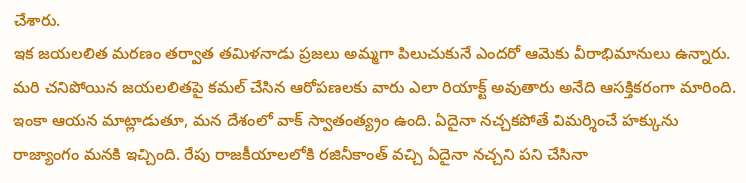చేశారు.
ఇక జయలలిత మరణం తర్వాత తమిళనాడు ప్రజలు అమ్మగా పిలుచుకునే ఎందరో ఆమెకు వీరాభిమానులు ఉన్నారు. మరి చనిపోయిన జయలలితపై కమల్ చేసిన ఆరోపణలకు వారు ఎలా రియాక్ట్ అవుతారు అనేది ఆసక్తికరంగా మారింది. ఇంకా ఆయన మాట్లాడుతూ, మన దేశంలో వాక్ స్వాతంత్య్రం ఉంది. ఏదైనా నచ్చకపోతే విమర్శించే హక్కును రాజ్యాంగం మనకి ఇచ్చింది. రేపు రాజకీయాలలోకి రజినీకాంత్ వచ్చి ఏదైనా నచ్చని పని చేసినా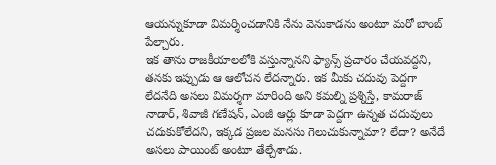ఆయన్నుకూడా విమర్శించడానికి నేను వెనుకాడను అంటూ మరో బాంబ్ పేల్చారు.
ఇక తాను రాజకీయాలలోకి వస్తున్నానని ఫ్యాన్స్ ప్రచారం చేయవద్దని, తనకు ఇప్పుడు ఆ ఆలోచన లేదన్నారు. ఇక మీకు చదువు పెద్దగా లేదనేది అసలు విమర్శగా మారింది అని కమల్ని ప్రశ్నిస్తే, కామరాజ్ నాడార్, శివాజీ గణేషన్, ఎంజీ ఆర్లు కూడా పెద్దగా ఉన్నత చదువులు చదుకుకోలేదని, ఇక్కడ ప్రజల మనసు గెలుచుకున్నామా? లేదా? అనేదే అసలు పాయింట్ అంటూ తేల్చేశాడు.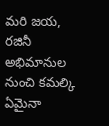మరి జయ, రజినీ అభిమానుల నుంచి కమల్కి ఏమైనా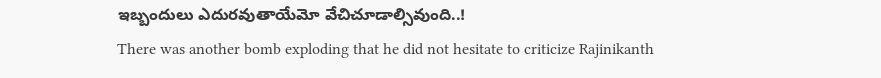ఇబ్బందులు ఎదురవుతాయేమో వేచిచూడాల్సివుంది..!
There was another bomb exploding that he did not hesitate to criticize Rajinikanth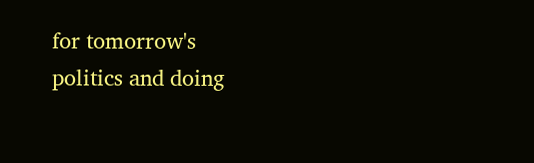for tomorrow's politics and doing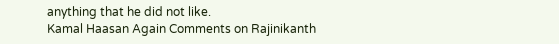anything that he did not like.
Kamal Haasan Again Comments on Rajinikanth